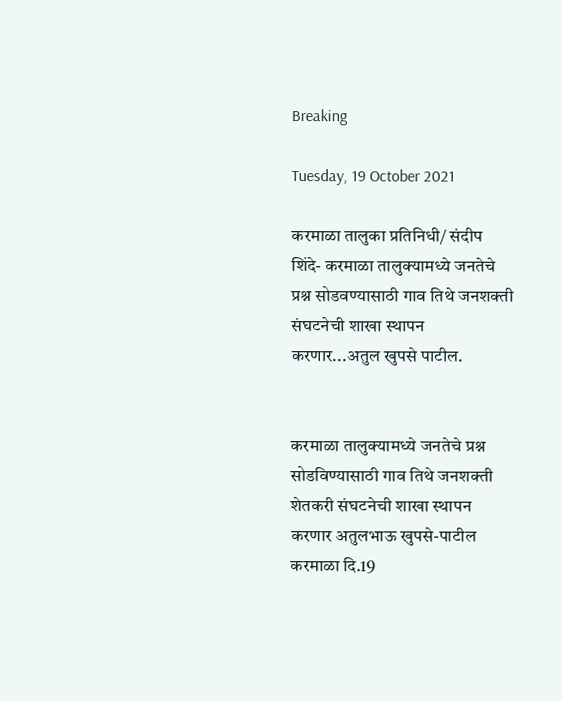Breaking

Tuesday, 19 October 2021

करमाळा तालुका प्रतिनिधी/ संदीप शिंदे- करमाळा तालुक्यामध्ये जनतेचे प्रश्न सोडवण्यासाठी गाव तिथे जनशक्ती संघटनेची शाखा स्थापन करणार...अतुल खुपसे पाटील.


करमाळा तालुक्यामध्ये जनतेचे प्रश्न सोडविण्यासाठी गाव तिथे जनशक्ती शेतकरी संघटनेची शाखा स्थापन करणार अतुलभाऊ खुपसे-पाटील
करमाळा दि.19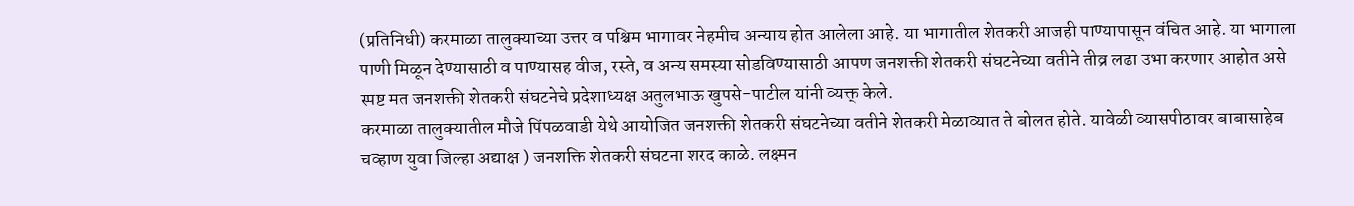(प्रतिनिधी) करमाळा तालुक्याच्या उत्तर व पश्चिम भागावर नेहमीच अन्याय होत आलेला आहे. या भागातील शेतकरी आजही पाण्यापासून वंचित आहे. या भागाला पाणी मिळून देण्यासाठी व पाण्यासह वीज, रस्ते, व अन्य समस्या सोडविण्यासाठी आपण जनशक्ती शेतकरी संघटनेच्या वतीने तीव्र लढा उभा करणार आहोत असे स्पष्ट मत जनशक्ती शेतकरी संघटनेचे प्रदेशाध्यक्ष अतुलभाऊ खुपसे-पाटील यांनी व्यक्त् केले.
करमाळा तालुक्यातील मौजे पिंपळवाडी येथे आयोजित जनशक्ती शेतकरी संघटनेच्या वतीने शेतकरी मेळाव्यात ते बोलत होते. यावेळी व्यासपीठावर बाबासाहेब चव्हाण युवा जिल्हा अद्याक्ष ) जनशक्ति शेतकरी संघटना शरद काळे. लक्ष्मन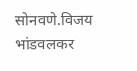सोनवणे.विजय भांडवलकर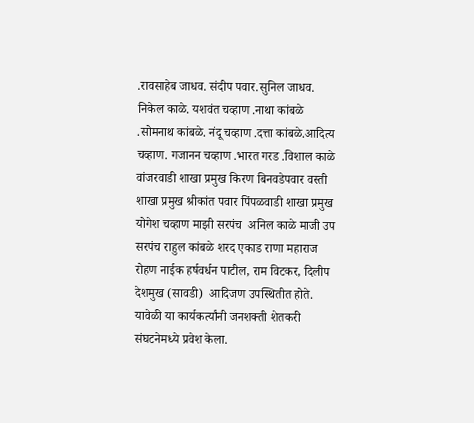.रावसाहेब जाधव. संदीप पवार.सुनिल जाधव. निकेल काळे. यशवंत चव्हाण .नाथा कांबळे .सोमनाथ कांबळे. नंदू चव्हाण .दत्ता कांबळे.आदित्य चव्हाण. गजानन चव्हाण .भारत गरड .विशाल काळे वांजरवाडी शाखा प्रमुख किरण बिनवडेपवार वस्ती शाखा प्रमुख श्रीकांत पवार पिंपळवाडी शाखा प्रमुख योगेश चव्हाण माझी सरपंच  अनिल काळे माजी उप सरपंच राहुल कांबळे शरद एकाड राणा महाराज रोहण नाईक हर्षवर्धन पाटील, राम विटकर, दिलीप देशमुख (सावडी)  आदिजण उपस्थितीत होते.
यावेळी या कार्यकर्त्यांनी जनशक्ती शेतकरी संघटनेमध्ये प्रवेश केला.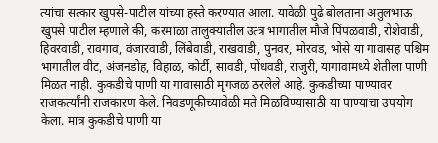त्यांचा सत्कार खुपसे-पाटील यांच्या हस्ते करण्यात आला. यावेळी पुढे बोलताना अतुलभाऊ खुपसे पाटील म्हणाले की, करमाळा तालुक्यातील उत्त्र भागातील मौजे पिंपळवाडी, रोशेवाडी, हिवरवाडी, रावगाव, वंजारवाडी, लिंबेवाडी, राखवाडी, पुनवर, मोरवड, भोसे या गावासह पश्चिम भागातील वीट, अंजनडोह, विहाळ, कोर्टी, सावडी, पोंधवडी, राजुरी, यागावामध्ये शेतीला पाणी मिळत नाही. कुकडीचे पाणी या गावासाठी मृगजळ ठरलेले आहे. कुकडीच्या पाण्यावर राजकर्त्यांनी राजकारण केले. निवडणूकीच्यावेळी मते मिळविण्यासाठी या पाण्याचा उपयोग केला. मात्र कुकडीचे पाणी या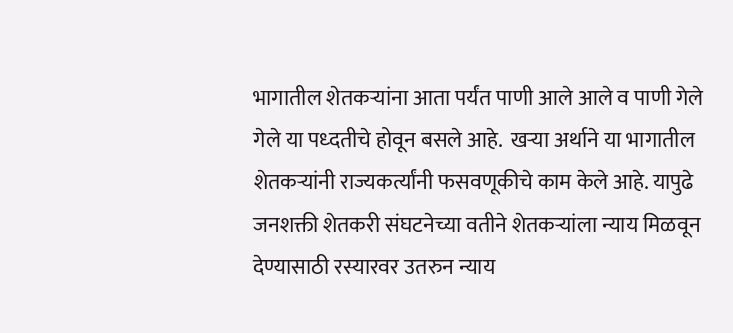भागातील शेतकऱ्यांना आता पर्यंत पाणी आले आले व पाणी गेले गेले या पध्दतीचे होवून बसले आहे.  खऱ्या अर्थाने या भागातील शेतकऱ्यांनी राज्यकर्त्यांनी फसवणूकीचे काम केले आहे. यापुढे जनशक्ती शेतकरी संघटनेच्या वतीने शेतकऱ्यांला न्याय मिळवून देण्यासाठी रस्यारवर उतरुन न्याय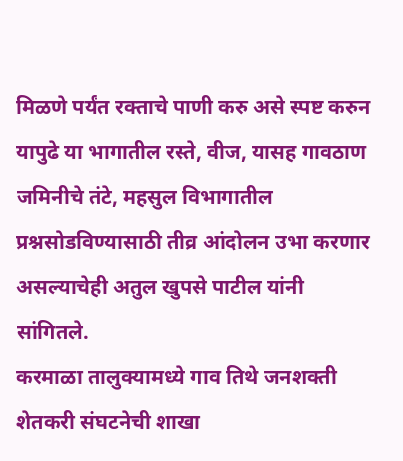मिळणे पर्यंत रक्ताचे पाणी करु असे स्पष्ट करुन यापुढे या भागातील रस्ते, वीज, यासह गावठाण जमिनीचे तंटे, महसुल विभागातील प्रश्नसोडविण्यासाठी तीव्र आंदोलन उभा करणार असल्याचेही अतुल खुपसे पाटील यांनी सांगितले.
करमाळा तालुक्यामध्ये गाव तिथे जनशक्ती शेतकरी संघटनेची शाखा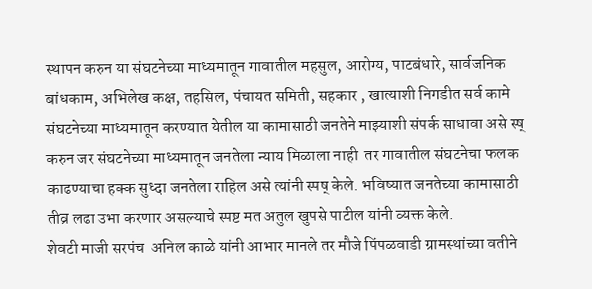स्थापन करुन या संघटनेच्या माध्यमातून गावातील महसुल, आरोग्य, पाटबंधारे, सार्वजनिक बांधकाम, अभिलेख कक्ष, तहसिल, पंचायत समिती, सहकार , खात्याशी निगडीत सर्व कामे संघटनेच्या माध्यमातून करण्यात येतील या कामासाठी जनतेने माझ्याशी संपर्क साधावा असे स्ष् करुन जर संघटनेच्या माध्यमातून जनतेला न्याय मिळाला नाही  तर गावातील संघटनेचा फलक काढण्याचा हक्क सुध्दा जनतेला राहिल असे त्यांनी स्पष् केले. भविष्यात जनतेच्या कामासाठी तीव्र लढा उभा करणार असल्याचे स्पष्ट मत अतुल खुपसे पाटील यांनी व्यक्त केले.
शेवटी माजी सरपंच  अनिल काळे यांनी आभार मानले तर मौजे पिंपळवाडी ग्रामस्थांच्या वतीने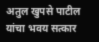अतुल खुपसे पाटील यांचा भवय सत्कार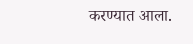करण्यात आला.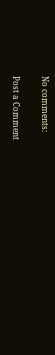No comments:

Post a Comment